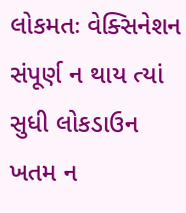લોકમતઃ વેક્સિનેશન સંપૂર્ણ ન થાય ત્યાં સુધી લોકડાઉન ખતમ ન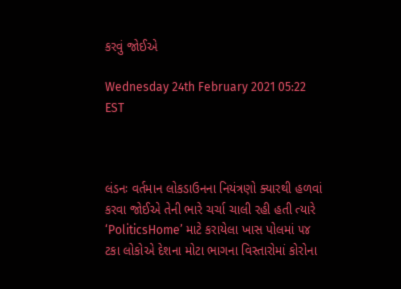કરવું જોઈએ

Wednesday 24th February 2021 05:22 EST



લંડનઃ વર્તમાન લોકડાઉનના નિયંત્રણો ક્યારથી હળવાં કરવા જોઈએ તેની ભારે ચર્ચા ચાલી રહી હતી ત્યારે ‘PoliticsHome’ માટે કરાયેલા ખાસ પોલમાં ૫૪ ટકા લોકોએ દેશના મોટા ભાગના વિસ્તારોમાં કોરોના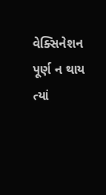વેક્સિનેશન પૂર્ણ ન થાય ત્યાં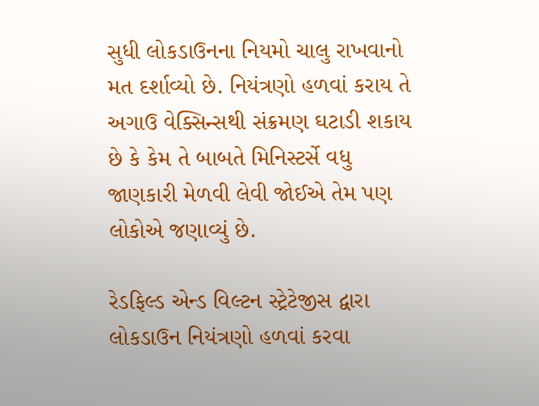સુધી લોકડાઉનના નિયમો ચાલુ રાખવાનો મત દર્શાવ્યો છે. નિયંત્રણો હળવાં કરાય તે અગાઉ વેક્સિન્સથી સંક્રમણ ઘટાડી શકાય છે કે કેમ તે બાબતે મિનિસ્ટર્સે વધુ જાણકારી મેળવી લેવી જોઈએ તેમ પણ લોકોએ જણાવ્યું છે.

રેડફિલ્ડ એન્ડ વિલ્ટન સ્ટ્રેટેજીસ દ્વારા લોકડાઉન નિયંત્રણો હળવાં કરવા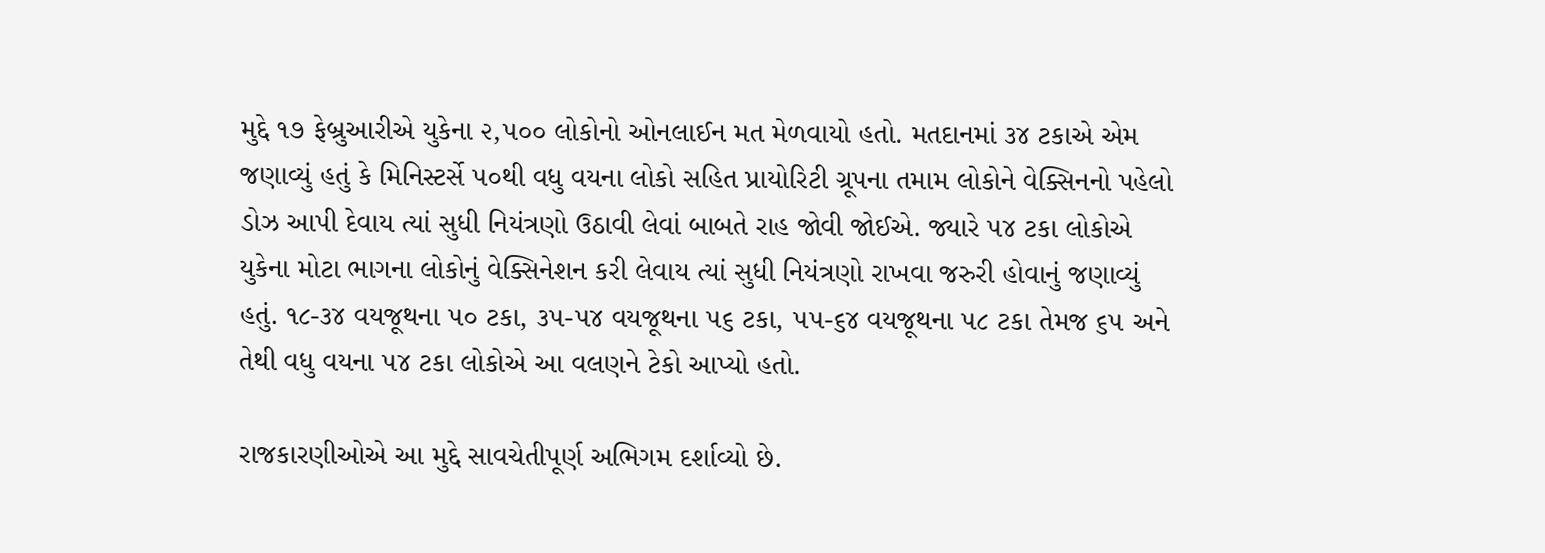મુદ્દે ૧૭ ફેબ્રુઆરીએ યુકેના ૨,૫૦૦ લોકોનો ઓનલાઈન મત મેળવાયો હતો. મતદાનમાં ૩૪ ટકાએ એમ જણાવ્યું હતું કે મિનિસ્ટર્સે ૫૦થી વધુ વયના લોકો સહિત પ્રાયોરિટી ગ્રૂપના તમામ લોકોને વેક્સિનનો પહેલો ડોઝ આપી દેવાય ત્યાં સુધી નિયંત્રણો ઉઠાવી લેવાં બાબતે રાહ જોવી જોઈએ. જ્યારે ૫૪ ટકા લોકોએ યુકેના મોટા ભાગના લોકોનું વેક્સિનેશન કરી લેવાય ત્યાં સુધી નિયંત્રણો રાખવા જરુરી હોવાનું જણાવ્યું હતું. ૧૮-૩૪ વયજૂથના ૫૦ ટકા, ૩૫-૫૪ વયજૂથના ૫૬ ટકા, ૫૫-૬૪ વયજૂથના ૫૮ ટકા તેમજ ૬૫ અને તેથી વધુ વયના ૫૪ ટકા લોકોએ આ વલણને ટેકો આપ્યો હતો.

રાજકારણીઓએ આ મુદ્દે સાવચેતીપૂર્ણ અભિગમ દર્શાવ્યો છે.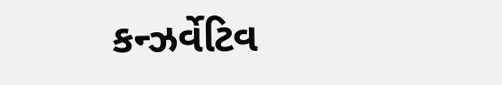કન્ઝર્વેટિવ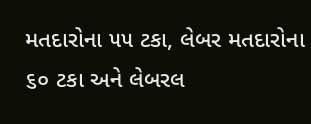મતદારોના ૫૫ ટકા, લેબર મતદારોના ૬૦ ટકા અને લેબરલ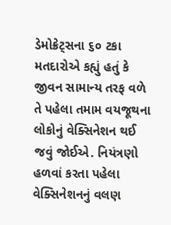ડેમોક્રેટ્સના ૬૦ ટકા મતદારોએ કહ્યું હતું કે જીવન સામાન્ય તરફ વળે તે પહેલા તમામ વયજૂથના લોકોનું વેક્સિનેશન થઈ જવું જોઈએ. નિયંત્રણો હળવાં કરતા પહેલા વેક્સિનેશનનું વલણ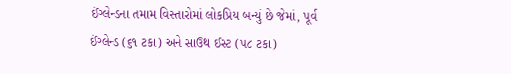ઈંગ્લેન્ડના તમામ વિસ્તારોમાં લોકપ્રિય બન્યું છે જેમાં, પૂર્વ ઈંગ્લેન્ડ (૬૧ ટકા) અને સાઉથ ઈસ્ટ (૫૮ ટકા)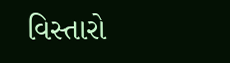વિસ્તારો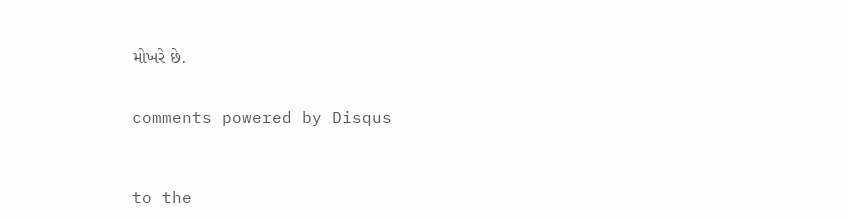મોખરે છે.


comments powered by Disqus



to the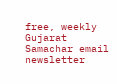free, weekly Gujarat Samachar email newsletter